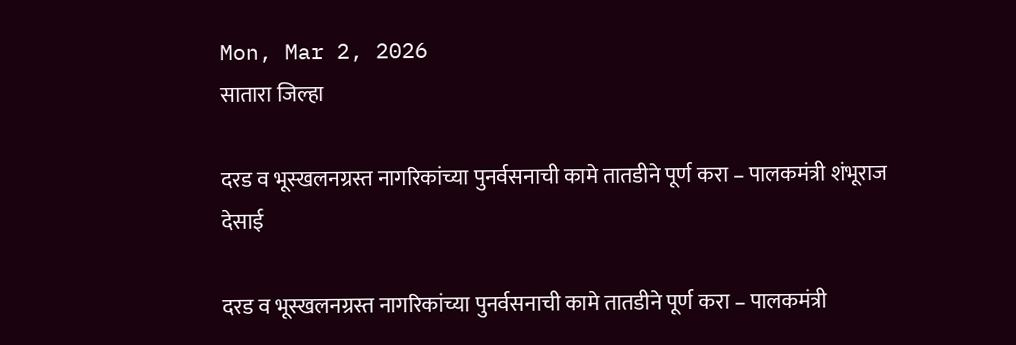Mon, Mar 2, 2026
सातारा जिल्हा

दरड व भूस्खलनग्रस्त नागरिकांच्या पुनर्वसनाची कामे तातडीने पूर्ण करा – पालकमंत्री शंभूराज देसाई

दरड व भूस्खलनग्रस्त नागरिकांच्या पुनर्वसनाची कामे तातडीने पूर्ण करा – पालकमंत्री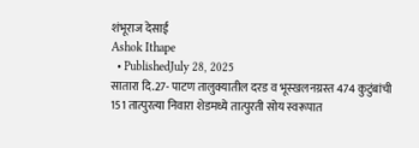शंभूराज देसाई
Ashok Ithape
  • PublishedJuly 28, 2025
सातारा दि.27- पाटण तालुक्यातील दरड व भूस्खलनग्रस्त 474 कुटुंबांची 151 तात्पुरत्या निवारा शेडमध्ये तात्पुरती सोय स्वरूपात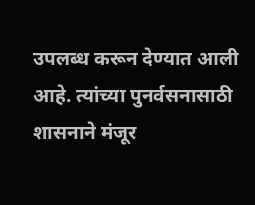उपलब्ध करून देण्यात आली आहे. त्यांच्या पुनर्वसनासाठी शासनाने मंजूर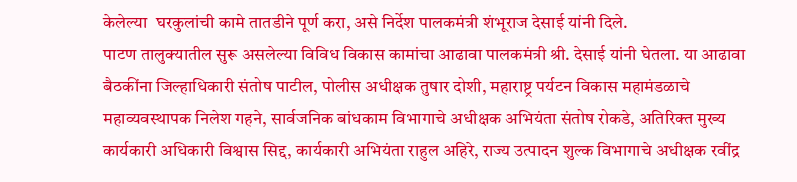केलेल्या  घरकुलांची कामे तातडीने पूर्ण करा, असे निर्देश पालकमंत्री शंभूराज देसाई यांनी दिले.
पाटण तालुक्यातील सुरू असलेल्या विविध विकास कामांचा आढावा पालकमंत्री श्री. देसाई यांनी घेतला. या आढावा बैठकींना जिल्हाधिकारी संतोष पाटील, पोलीस अधीक्षक तुषार दोशी, महाराष्ट्र पर्यटन विकास महामंडळाचे महाव्यवस्थापक निलेश गहने, सार्वजनिक बांधकाम विभागाचे अधीक्षक अभियंता संतोष रोकडे, अतिरिक्त मुख्य कार्यकारी अधिकारी विश्वास सिद्द, कार्यकारी अभियंता राहुल अहिरे, राज्य उत्पादन शुल्क विभागाचे अधीक्षक रवींद्र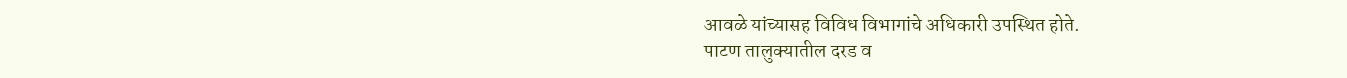आवळे यांच्यासह विविध विभागांचे अधिकारी उपस्थित होते.
पाटण तालुक्यातील दरड व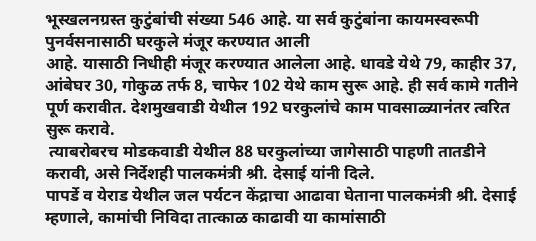भूस्खलनग्रस्त कुटुंबांची संख्या 546 आहे. या सर्व कुटुंबांना कायमस्वरूपी पुनर्वसनासाठी घरकुले मंजूर करण्यात आली
आहे. यासाठी निधीही मंजूर करण्यात आलेला आहे. धावडे येथे 79, काहीर 37, आंबेघर 30, गोकुळ तर्फ 8, चाफेर 102 येथे काम सुरू आहे. ही सर्व कामे गतीने पूर्ण करावीत. देशमुखवाडी येथील 192 घरकुलांचे काम पावसाळ्यानंतर त्वरित सुरू करावे.
 त्याबरोबरच मोडकवाडी येथील 88 घरकुलांच्या जागेसाठी पाहणी तातडीने करावी, असे निर्देशही पालकमंत्री श्री. देसाई यांनी दिले.
पापर्डे व येराड येथील जल पर्यटन केंद्राचा आढावा घेताना पालकमंत्री श्री. देसाई म्हणाले, कामांची निविदा तात्काळ काढावी या कामांसाठी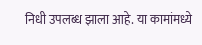निधी उपलब्ध झाला आहे. या कामांमध्ये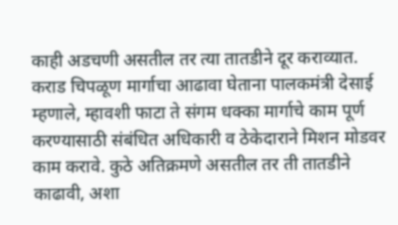काही अडचणी असतील तर त्या तातडीने दूर कराव्यात.
कराड चिपळूण मार्गाचा आढावा घेताना पालकमंत्री देसाई म्हणाले, म्हावशी फाटा ते संगम धक्का मार्गाचे काम पूर्ण करण्यासाठी संबंधित अधिकारी व ठेकेदाराने मिशन मोडवर काम करावे. कुठे अतिक्रमणे असतील तर ती तातडीने काढावी, अशा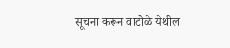सूचना करून वाटोळे येथील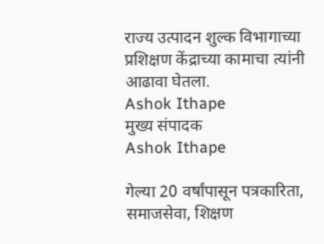राज्य उत्पादन शुल्क विभागाच्या प्रशिक्षण केंद्राच्या कामाचा त्यांनी आढावा घेतला.
Ashok Ithape
मुख्य संपादक
Ashok Ithape

गेल्या 20 वर्षांपासून पत्रकारिता, समाजसेवा, शिक्षण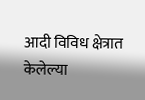आदी विविध क्षेत्रात केलेल्या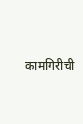कामगिरीची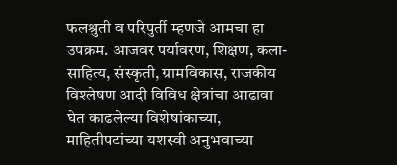फलश्रुती व परिपुर्ती म्हणजे आमचा हा उपक्रम. आजवर पर्यावरण, शिक्षण, कला-साहित्य, संस्कृती, ग्रामविकास, राजकीय विश्लेषण आदी विविध क्षेत्रांचा आढावा घेत काढलेल्या विशेषांकाच्या, माहितीपटांच्या यशस्वी अनुभवाच्या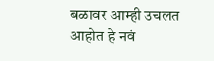बळावर आम्ही उचलत आहोत हे नवं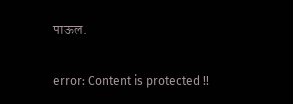पाऊल.

error: Content is protected !!